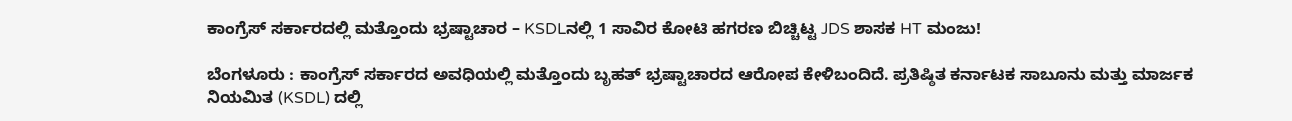ಕಾಂಗ್ರೆಸ್ ಸರ್ಕಾರದಲ್ಲಿ ಮತ್ತೊಂದು ಭ್ರಷ್ಟಾಚಾರ – KSDLನಲ್ಲಿ 1 ಸಾವಿರ ಕೋಟಿ ಹಗರಣ ಬಿಚ್ಚಿಟ್ಟ JDS ಶಾಸಕ HT ಮಂಜು!

ಬೆಂಗಳೂರು : ಕಾಂಗ್ರೆಸ್ ಸರ್ಕಾರದ ಅವಧಿಯಲ್ಲಿ ಮತ್ತೊಂದು ಬೃಹತ್ ಭ್ರಷ್ಟಾಚಾರದ ಆರೋಪ ಕೇಳಿಬಂದಿದೆ. ಪ್ರತಿಷ್ಠಿತ ಕರ್ನಾಟಕ ಸಾಬೂನು ಮತ್ತು ಮಾರ್ಜಕ ನಿಯಮಿತ (KSDL) ದಲ್ಲಿ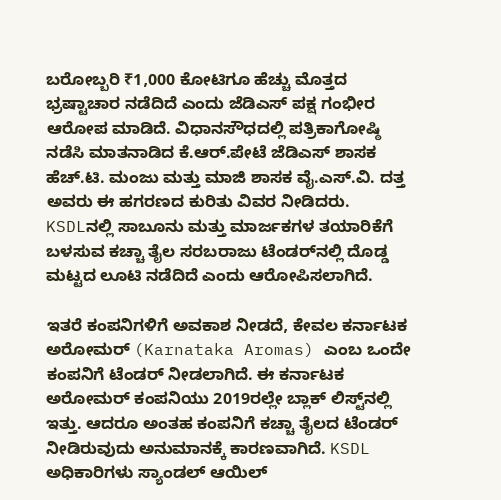ಬರೋಬ್ಬರಿ ₹1,000 ಕೋಟಿಗೂ ಹೆಚ್ಚು ಮೊತ್ತದ ಭ್ರಷ್ಟಾಚಾರ ನಡೆದಿದೆ ಎಂದು ಜೆಡಿಎಸ್ ಪಕ್ಷ ಗಂಭೀರ ಆರೋಪ ಮಾಡಿದೆ. ವಿಧಾನಸೌಧದಲ್ಲಿ ಪತ್ರಿಕಾಗೋಷ್ಠಿ ನಡೆಸಿ ಮಾತನಾಡಿದ ಕೆ.ಆರ್.ಪೇಟೆ ಜೆಡಿಎಸ್ ಶಾಸಕ ಹೆಚ್.ಟಿ. ಮಂಜು ಮತ್ತು ಮಾಜಿ ಶಾಸಕ ವೈ.ಎಸ್.ವಿ. ದತ್ತ ಅವರು ಈ ಹಗರಣದ ಕುರಿತು ವಿವರ ನೀಡಿದರು. KSDLನಲ್ಲಿ ಸಾಬೂನು ಮತ್ತು ಮಾರ್ಜಕಗಳ ತಯಾರಿಕೆಗೆ ಬಳಸುವ ಕಚ್ಚಾ ತೈಲ ಸರಬರಾಜು ಟೆಂಡರ್‌ನಲ್ಲಿ ದೊಡ್ಡ ಮಟ್ಟದ ಲೂಟಿ ನಡೆದಿದೆ ಎಂದು ಆರೋಪಿಸಲಾಗಿದೆ.

ಇತರೆ ಕಂಪನಿಗಳಿಗೆ ಅವಕಾಶ ನೀಡದೆ, ಕೇವಲ ಕರ್ನಾಟಕ ಅರೋಮರ್ (Karnataka Aromas) ಎಂಬ ಒಂದೇ ಕಂಪನಿಗೆ ಟೆಂಡರ್ ನೀಡಲಾಗಿದೆ. ಈ ಕರ್ನಾಟಕ ಅರೋಮರ್ ಕಂಪನಿಯು 2019ರಲ್ಲೇ ಬ್ಲಾಕ್ ಲಿಸ್ಟ್‌ನಲ್ಲಿ ಇತ್ತು. ಆದರೂ ಅಂತಹ ಕಂಪನಿಗೆ ಕಚ್ಚಾ ತೈಲದ ಟೆಂಡರ್ ನೀಡಿರುವುದು ಅನುಮಾನಕ್ಕೆ ಕಾರಣವಾಗಿದೆ. KSDL ಅಧಿಕಾರಿಗಳು ಸ್ಯಾಂಡಲ್ ಆಯಿಲ್‌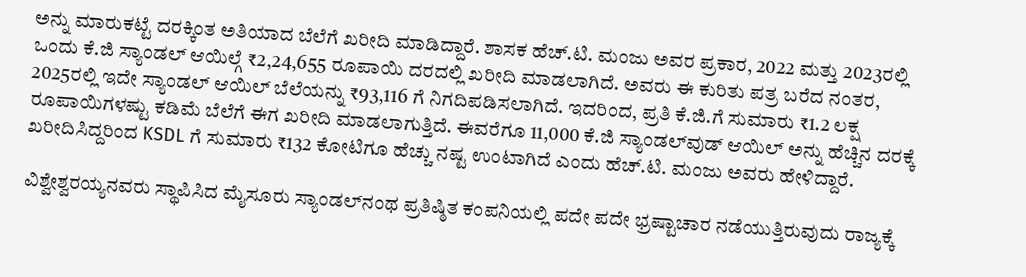ಅನ್ನು ಮಾರುಕಟ್ಟೆ ದರಕ್ಕಿಂತ ಅತಿಯಾದ ಬೆಲೆಗೆ ಖರೀದಿ ಮಾಡಿದ್ದಾರೆ. ಶಾಸಕ ಹೆಚ್.ಟಿ. ಮಂಜು ಅವರ ಪ್ರಕಾರ, 2022 ಮತ್ತು 2023ರಲ್ಲಿ ಒಂದು ಕೆ.ಜಿ ಸ್ಯಾಂಡಲ್ ಆಯಿಲ್ಗೆ ₹2,24,655 ರೂಪಾಯಿ ದರದಲ್ಲಿ ಖರೀದಿ ಮಾಡಲಾಗಿದೆ. ಅವರು ಈ ಕುರಿತು ಪತ್ರ ಬರೆದ ನಂತರ, 2025ರಲ್ಲಿ ಇದೇ ಸ್ಯಾಂಡಲ್ ಆಯಿಲ್ ಬೆಲೆಯನ್ನು ₹93,116 ಗೆ ನಿಗದಿಪಡಿಸಲಾಗಿದೆ. ಇದರಿಂದ, ಪ್ರತಿ ಕೆ.ಜಿ.ಗೆ ಸುಮಾರು ₹1.2 ಲಕ್ಷ ರೂಪಾಯಿಗಳಷ್ಟು ಕಡಿಮೆ ಬೆಲೆಗೆ ಈಗ ಖರೀದಿ ಮಾಡಲಾಗುತ್ತಿದೆ. ಈವರೆಗೂ 11,000 ಕೆ.ಜಿ ಸ್ಯಾಂಡಲ್‌ವುಡ್ ಆಯಿಲ್ ಅನ್ನು ಹೆಚ್ಚಿನ ದರಕ್ಕೆ ಖರೀದಿಸಿದ್ದರಿಂದ KSDL ಗೆ ಸುಮಾರು ₹132 ಕೋಟಿಗೂ ಹೆಚ್ಚು ನಷ್ಟ ಉಂಟಾಗಿದೆ ಎಂದು ಹೆಚ್.ಟಿ. ಮಂಜು ಅವರು ಹೇಳಿದ್ದಾರೆ.

ವಿಶ್ವೇಶ್ವರಯ್ಯನವರು ಸ್ಥಾಪಿಸಿದ ಮೈಸೂರು ಸ್ಯಾಂಡಲ್‌ನಂಥ ಪ್ರತಿಷ್ಠಿತ ಕಂಪನಿಯಲ್ಲಿ ಪದೇ ಪದೇ ಭ್ರಷ್ಟಾಚಾರ ನಡೆಯುತ್ತಿರುವುದು ರಾಜ್ಯಕ್ಕೆ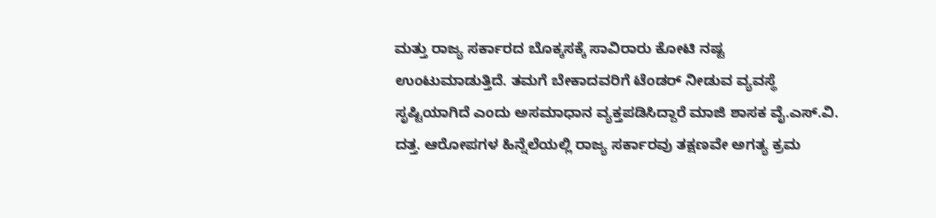ಮತ್ತು ರಾಜ್ಯ ಸರ್ಕಾರದ ಬೊಕ್ಕಸಕ್ಕೆ ಸಾವಿರಾರು ಕೋಟಿ ನಷ್ಟ ಉಂಟುಮಾಡುತ್ತಿದೆ. ತಮಗೆ ಬೇಕಾದವರಿಗೆ ಟೆಂಡರ್ ನೀಡುವ ವ್ಯವಸ್ಥೆ ಸೃಷ್ಟಿಯಾಗಿದೆ ಎಂದು ಅಸಮಾಧಾನ ವ್ಯಕ್ತಪಡಿಸಿದ್ದಾರೆ ಮಾಜಿ ಶಾಸಕ ವೈ.ಎಸ್.ವಿ. ದತ್ತ. ಆರೋಪಗಳ ಹಿನ್ನೆಲೆಯಲ್ಲಿ ರಾಜ್ಯ ಸರ್ಕಾರವು ತಕ್ಷಣವೇ ಅಗತ್ಯ ಕ್ರಮ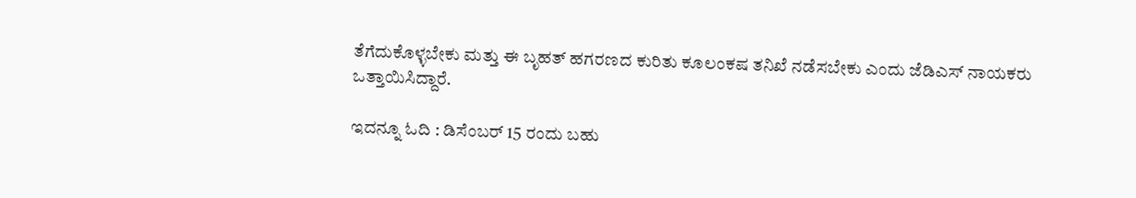ತೆಗೆದುಕೊಳ್ಳಬೇಕು ಮತ್ತು ಈ ಬೃಹತ್ ಹಗರಣದ ಕುರಿತು ಕೂಲಂಕಷ ತನಿಖೆ ನಡೆಸಬೇಕು ಎಂದು ಜೆಡಿಎಸ್ ನಾಯಕರು ಒತ್ತಾಯಿಸಿದ್ದಾರೆ.

ಇದನ್ನೂ ಓದಿ : ಡಿಸೆಂಬರ್ 15 ರಂದು ಬಹು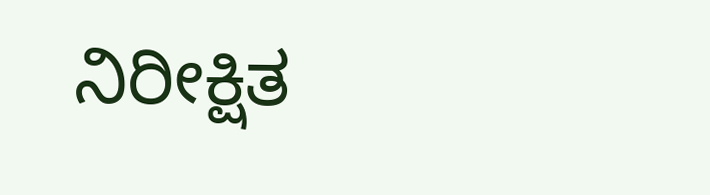ನಿರೀಕ್ಷಿತ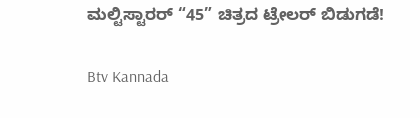ಮಲ್ಟಿಸ್ಟಾರರ್ “45” ಚಿತ್ರದ ಟ್ರೇಲರ್ ಬಿಡುಗಡೆ!

Btv Kannada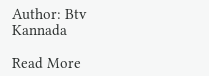Author: Btv Kannada

Read More